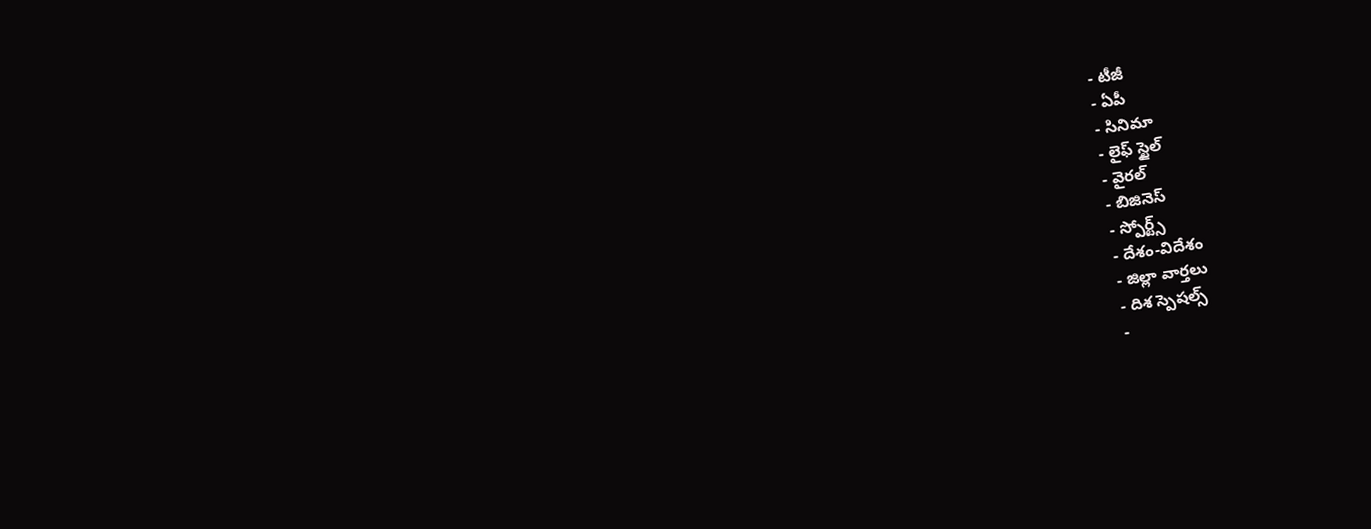- టీజీ
- ఏపీ
- సినిమా
- లైఫ్ స్టైల్
- వైరల్
- బిజినెస్
- స్పోర్ట్స్
- దేశం-విదేశం
- జిల్లా వార్తలు
- దిశ స్పెషల్స్
-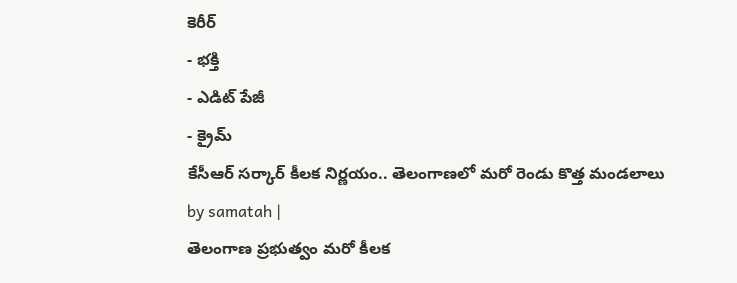కెరీర్
- భక్తి
- ఎడిట్ పేజీ
- క్రైమ్
కేసీఆర్ సర్కార్ కీలక నిర్ణయం.. తెలంగాణలో మరో రెండు కొత్త మండలాలు
by samatah |
తెలంగాణ ప్రభుత్వం మరో కీలక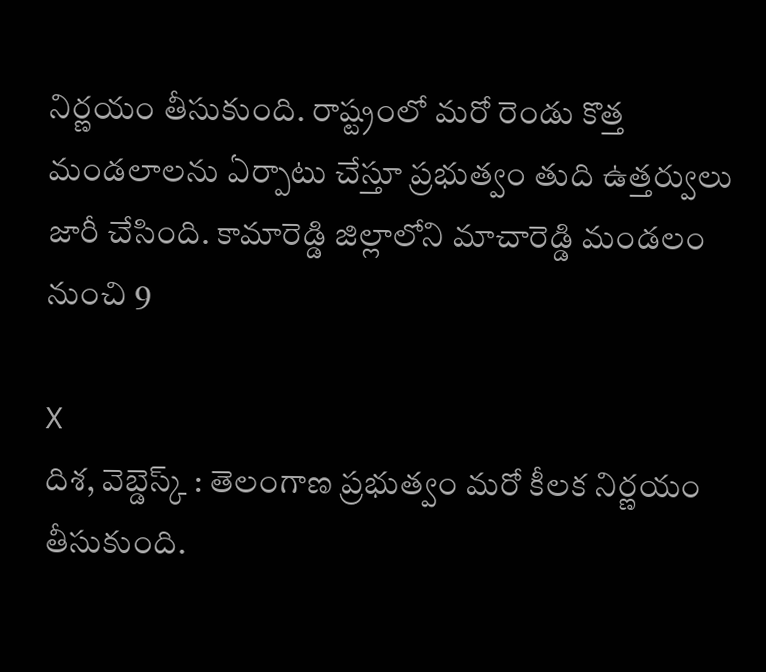నిర్ణయం తీసుకుంది. రాష్ట్రంలో మరో రెండు కొత్త మండలాలను ఏర్పాటు చేస్తూ ప్రభుత్వం తుది ఉత్తర్వులు జారీ చేసింది. కామారెడ్డి జిల్లాలోని మాచారెడ్డి మండలం నుంచి 9

X
దిశ, వెబ్డెస్క్ : తెలంగాణ ప్రభుత్వం మరో కీలక నిర్ణయం తీసుకుంది.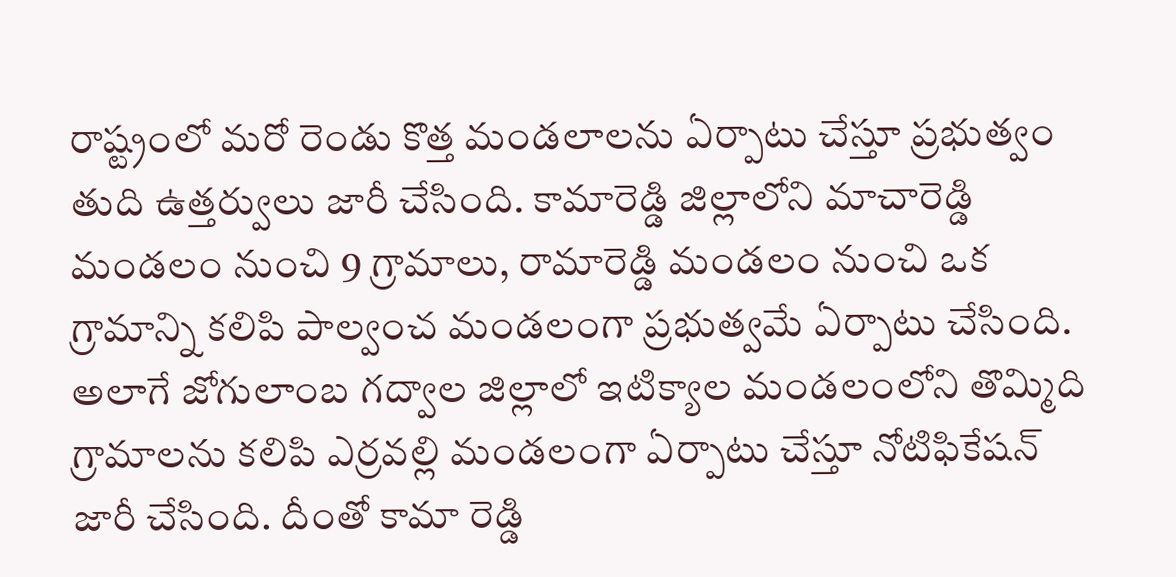రాష్ట్రంలో మరో రెండు కొత్త మండలాలను ఏర్పాటు చేస్తూ ప్రభుత్వం తుది ఉత్తర్వులు జారీ చేసింది. కామారెడ్డి జిల్లాలోని మాచారెడ్డి మండలం నుంచి 9 గ్రామాలు, రామారెడ్డి మండలం నుంచి ఒక గ్రామాన్ని కలిపి పాల్వంచ మండలంగా ప్రభుత్వమే ఏర్పాటు చేసింది. అలాగే జోగులాంబ గద్వాల జిల్లాలో ఇటిక్యాల మండలంలోని తొమ్మిది గ్రామాలను కలిపి ఎర్రవల్లి మండలంగా ఏర్పాటు చేస్తూ నోటిఫికేషన్ జారీ చేసింది. దీంతో కామా రెడ్డి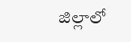జిల్లాలో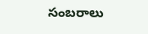సంబరాలు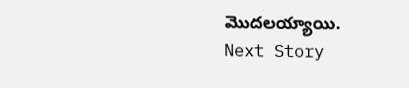మొదలయ్యాయి.
Next Story